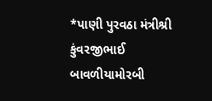*પાણી પુરવઠા મંત્રીશ્રી કુંવરજીભાઈ બાવળીયામોરબી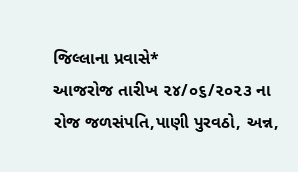જિલ્લાના પ્રવાસે*
આજરોજ તારીખ ૨૪/૦૬/૨૦૨૩ ના રોજ જળસંપતિ,પાણી પુરવઠો, અન્ન,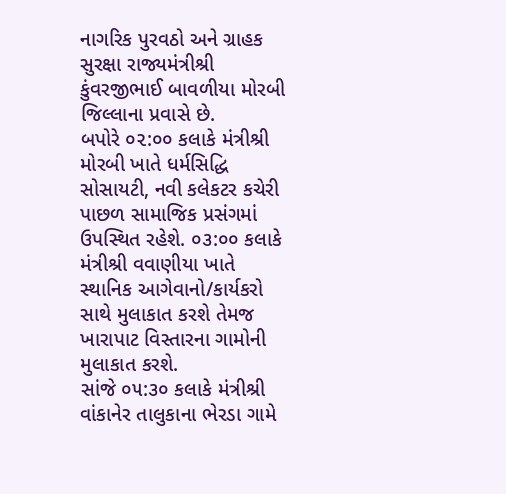નાગરિક પુરવઠો અને ગ્રાહક સુરક્ષા રાજ્યમંત્રીશ્રી કુંવરજીભાઈ બાવળીયા મોરબી જિલ્લાના પ્રવાસે છે.
બપોરે ૦૨:૦૦ કલાકે મંત્રીશ્રી મોરબી ખાતે ધર્મસિદ્ધિ સોસાયટી, નવી કલેકટર કચેરી પાછળ સામાજિક પ્રસંગમાં ઉપસ્થિત રહેશે. ૦૩:૦૦ કલાકે મંત્રીશ્રી વવાણીયા ખાતે સ્થાનિક આગેવાનો/કાર્યકરો સાથે મુલાકાત કરશે તેમજ ખારાપાટ વિસ્તારના ગામોની મુલાકાત કરશે.
સાંજે ૦૫:૩૦ કલાકે મંત્રીશ્રી વાંકાનેર તાલુકાના ભેરડા ગામે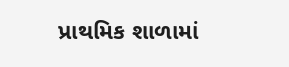પ્રાથમિક શાળામાં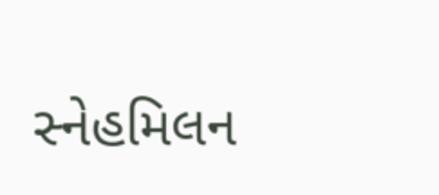સ્નેહમિલન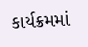કાર્યક્રમમાં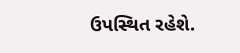ઉપસ્થિત રહેશે.